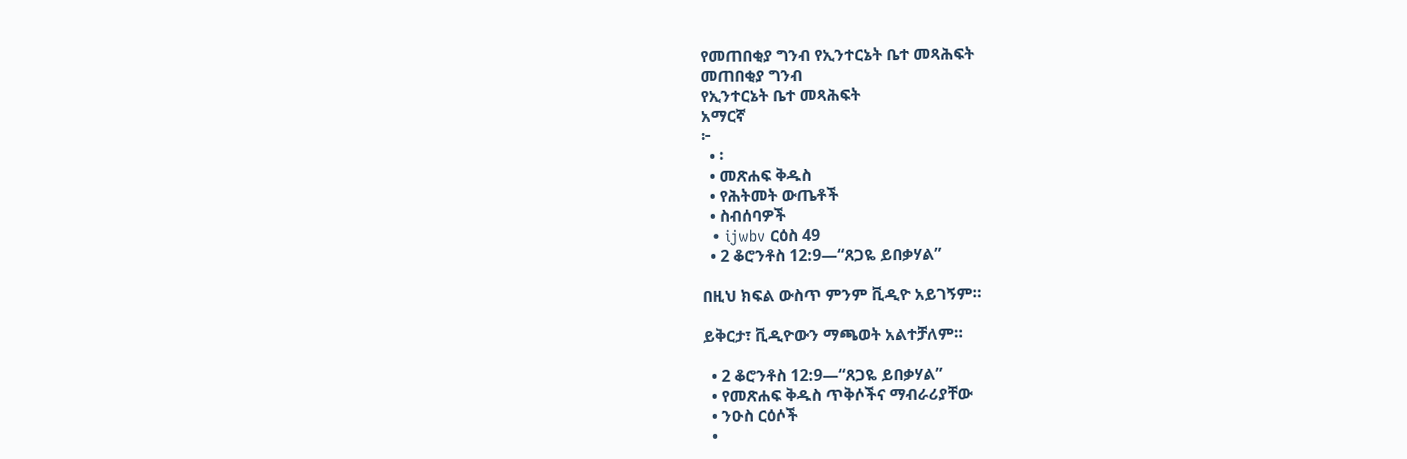የመጠበቂያ ግንብ የኢንተርኔት ቤተ መጻሕፍት
መጠበቂያ ግንብ
የኢንተርኔት ቤተ መጻሕፍት
አማርኛ
፦
  • ፡
  • መጽሐፍ ቅዱስ
  • የሕትመት ውጤቶች
  • ስብሰባዎች
  • ijwbv ርዕስ 49
  • 2 ቆሮንቶስ 12:9—“ጸጋዬ ይበቃሃል”

በዚህ ክፍል ውስጥ ምንም ቪዲዮ አይገኝም።

ይቅርታ፣ ቪዲዮውን ማጫወት አልተቻለም።

  • 2 ቆሮንቶስ 12:9—“ጸጋዬ ይበቃሃል”
  • የመጽሐፍ ቅዱስ ጥቅሶችና ማብራሪያቸው
  • ንዑስ ርዕሶች
  •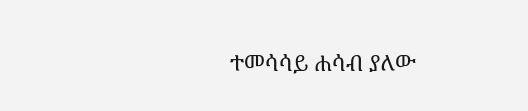ተመሳሳይ ሐሳብ ያለው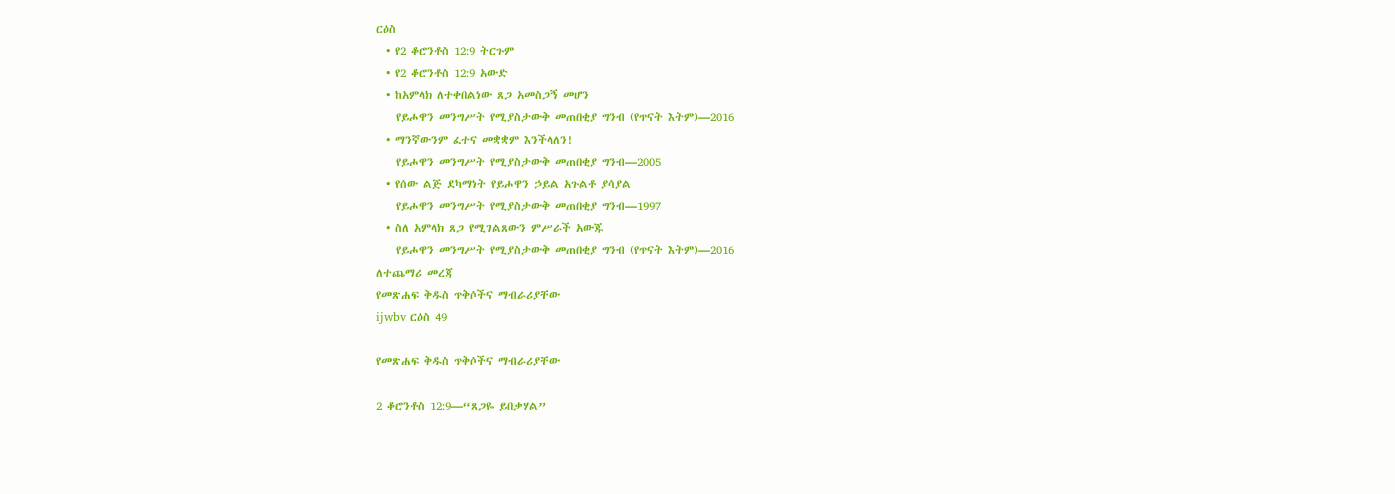ርዕስ
  • የ2 ቆሮንቶስ 12:9 ትርጉም
  • የ2 ቆሮንቶስ 12:9 አውድ
  • ከአምላክ ለተቀበልነው ጸጋ አመስጋኝ መሆን
    የይሖዋን መንግሥት የሚያስታውቅ መጠበቂያ ግንብ (የጥናት እትም)—2016
  • ማንኛውንም ፈተና መቋቋም እንችላለን!
    የይሖዋን መንግሥት የሚያስታውቅ መጠበቂያ ግንብ—2005
  • የሰው ልጅ ደካማነት የይሖዋን ኃይል አጉልቶ ያሳያል
    የይሖዋን መንግሥት የሚያስታውቅ መጠበቂያ ግንብ—1997
  • ስለ አምላክ ጸጋ የሚገልጸውን ምሥራች አውጁ
    የይሖዋን መንግሥት የሚያስታውቅ መጠበቂያ ግንብ (የጥናት እትም)—2016
ለተጨማሪ መረጃ
የመጽሐፍ ቅዱስ ጥቅሶችና ማብራሪያቸው
ijwbv ርዕስ 49

የመጽሐፍ ቅዱስ ጥቅሶችና ማብራሪያቸው

2 ቆሮንቶስ 12:9—“ጸጋዬ ይበቃሃል”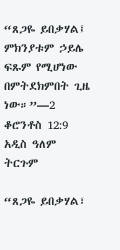“ጸጋዬ ይበቃሃል፤ ምክንያቱም ኃይሌ ፍጹም የሚሆነው በምትደክምበት ጊዜ ነው።”—2 ቆሮንቶስ 12:9 አዲስ ዓለም ትርጉም

“ጸጋዬ ይበቃሃል፣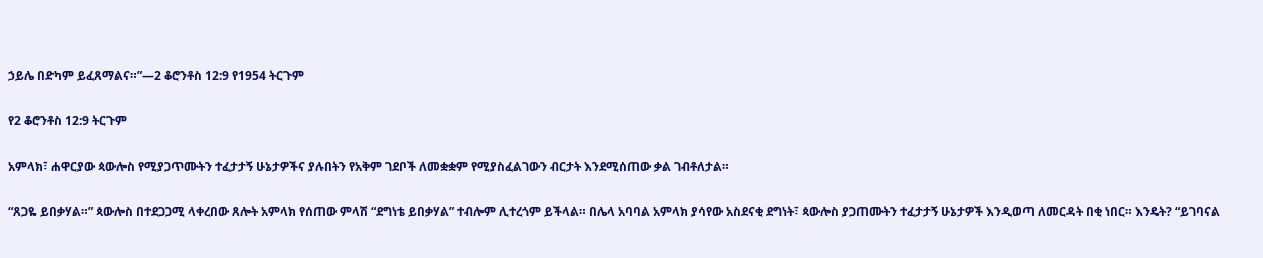ኃይሌ በድካም ይፈጸማልና።”—2 ቆሮንቶስ 12:9 የ1954 ትርጉም

የ2 ቆሮንቶስ 12:9 ትርጉም

አምላክ፣ ሐዋርያው ጳውሎስ የሚያጋጥሙትን ተፈታታኝ ሁኔታዎችና ያሉበትን የአቅም ገደቦች ለመቋቋም የሚያስፈልገውን ብርታት እንደሚሰጠው ቃል ገብቶለታል።

“ጸጋዬ ይበቃሃል።” ጳውሎስ በተደጋጋሚ ላቀረበው ጸሎት አምላክ የሰጠው ምላሽ “ደግነቴ ይበቃሃል” ተብሎም ሊተረጎም ይችላል። በሌላ አባባል አምላክ ያሳየው አስደናቂ ደግነት፣ ጳውሎስ ያጋጠሙትን ተፈታታኝ ሁኔታዎች እንዲወጣ ለመርዳት በቂ ነበር። እንዴት? “ይገባናል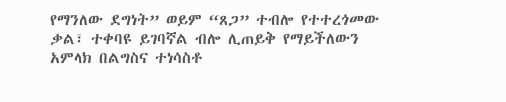የማንለው ደግነት” ወይም “ጸጋ” ተብሎ የተተረጎመው ቃል፣ ተቀባዩ ይገባኛል ብሎ ሊጠይቅ የማይችለውን አምላክ በልግስና ተነሳስቶ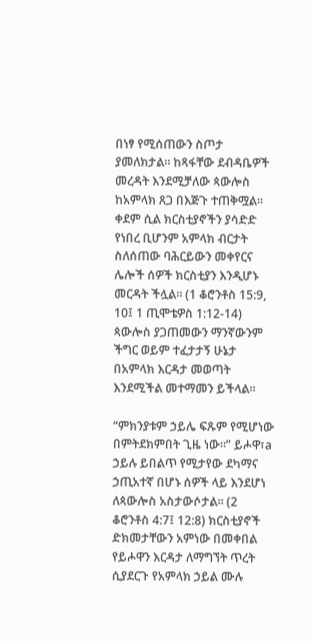በነፃ የሚሰጠውን ስጦታ ያመለክታል። ከጻፋቸው ደብዳቤዎች መረዳት እንደሚቻለው ጳውሎስ ከአምላክ ጸጋ በእጅጉ ተጠቅሟል። ቀደም ሲል ክርስቲያኖችን ያሳድድ የነበረ ቢሆንም አምላክ ብርታት ስለሰጠው ባሕርይውን መቀየርና ሌሎች ሰዎች ክርስቲያን እንዲሆኑ መርዳት ችሏል። (1 ቆሮንቶስ 15:9, 10፤ 1 ጢሞቴዎስ 1:12-14) ጳውሎስ ያጋጠመውን ማንኛውንም ችግር ወይም ተፈታታኝ ሁኔታ በአምላክ እርዳታ መወጣት እንደሚችል መተማመን ይችላል።

“ምክንያቱም ኃይሌ ፍጹም የሚሆነው በምትደክምበት ጊዜ ነው።” ይሖዋ፣a ኃይሉ ይበልጥ የሚታየው ደካማና ኃጢአተኛ በሆኑ ሰዎች ላይ እንደሆነ ለጳውሎስ አስታውሶታል። (2 ቆሮንቶስ 4:7፤ 12:8) ክርስቲያኖች ድክመታቸውን አምነው በመቀበል የይሖዋን እርዳታ ለማግኘት ጥረት ሲያደርጉ የአምላክ ኃይል ሙሉ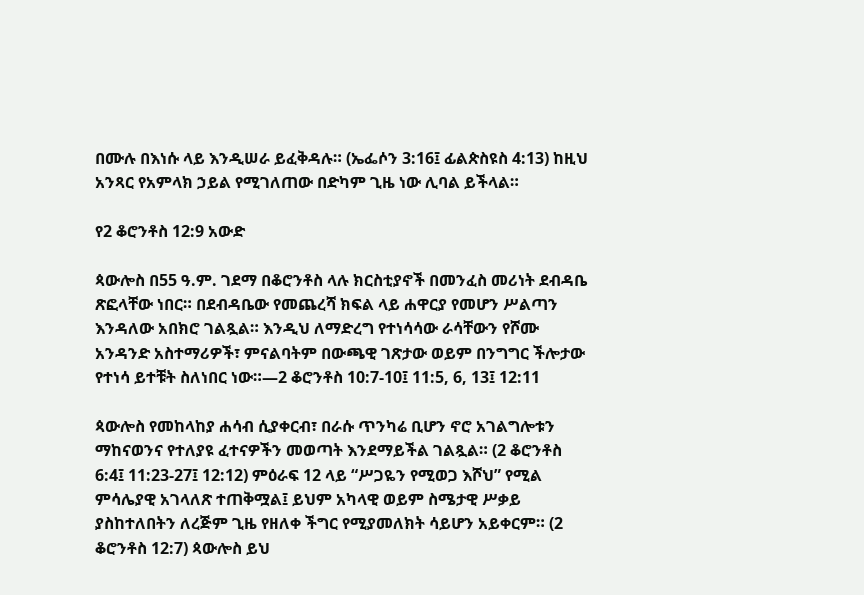በሙሉ በእነሱ ላይ እንዲሠራ ይፈቅዳሉ። (ኤፌሶን 3:16፤ ፊልጵስዩስ 4:13) ከዚህ አንጻር የአምላክ ኃይል የሚገለጠው በድካም ጊዜ ነው ሊባል ይችላል።

የ2 ቆሮንቶስ 12:9 አውድ

ጳውሎስ በ55 ዓ.ም. ገደማ በቆሮንቶስ ላሉ ክርስቲያኖች በመንፈስ መሪነት ደብዳቤ ጽፎላቸው ነበር። በደብዳቤው የመጨረሻ ክፍል ላይ ሐዋርያ የመሆን ሥልጣን እንዳለው አበክሮ ገልጿል። እንዲህ ለማድረግ የተነሳሳው ራሳቸውን የሾሙ አንዳንድ አስተማሪዎች፣ ምናልባትም በውጫዊ ገጽታው ወይም በንግግር ችሎታው የተነሳ ይተቹት ስለነበር ነው።—2 ቆሮንቶስ 10:7-10፤ 11:5, 6, 13፤ 12:11

ጳውሎስ የመከላከያ ሐሳብ ሲያቀርብ፣ በራሱ ጥንካሬ ቢሆን ኖሮ አገልግሎቱን ማከናወንና የተለያዩ ፈተናዎችን መወጣት እንደማይችል ገልጿል። (2 ቆሮንቶስ 6:4፤ 11:23-27፤ 12:12) ምዕራፍ 12 ላይ “ሥጋዬን የሚወጋ እሾህ” የሚል ምሳሌያዊ አገላለጽ ተጠቅሟል፤ ይህም አካላዊ ወይም ስሜታዊ ሥቃይ ያስከተለበትን ለረጅም ጊዜ የዘለቀ ችግር የሚያመለክት ሳይሆን አይቀርም። (2 ቆሮንቶስ 12:7) ጳውሎስ ይህ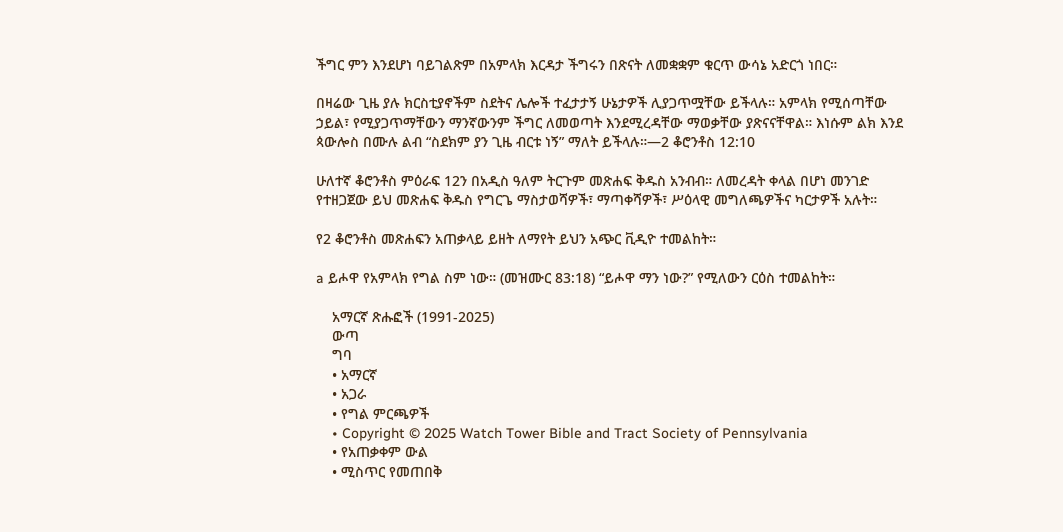ችግር ምን እንደሆነ ባይገልጽም በአምላክ እርዳታ ችግሩን በጽናት ለመቋቋም ቁርጥ ውሳኔ አድርጎ ነበር።

በዛሬው ጊዜ ያሉ ክርስቲያኖችም ስደትና ሌሎች ተፈታታኝ ሁኔታዎች ሊያጋጥሟቸው ይችላሉ። አምላክ የሚሰጣቸው ኃይል፣ የሚያጋጥማቸውን ማንኛውንም ችግር ለመወጣት እንደሚረዳቸው ማወቃቸው ያጽናናቸዋል። እነሱም ልክ እንደ ጳውሎስ በሙሉ ልብ “ስደክም ያን ጊዜ ብርቱ ነኝ” ማለት ይችላሉ።—2 ቆሮንቶስ 12:10

ሁለተኛ ቆሮንቶስ ምዕራፍ 12ን በአዲስ ዓለም ትርጉም መጽሐፍ ቅዱስ አንብብ። ለመረዳት ቀላል በሆነ መንገድ የተዘጋጀው ይህ መጽሐፍ ቅዱስ የግርጌ ማስታወሻዎች፣ ማጣቀሻዎች፣ ሥዕላዊ መግለጫዎችና ካርታዎች አሉት።

የ2 ቆሮንቶስ መጽሐፍን አጠቃላይ ይዘት ለማየት ይህን አጭር ቪዲዮ ተመልከት።

a ይሖዋ የአምላክ የግል ስም ነው። (መዝሙር 83:18) “ይሖዋ ማን ነው?” የሚለውን ርዕስ ተመልከት።

    አማርኛ ጽሑፎች (1991-2025)
    ውጣ
    ግባ
    • አማርኛ
    • አጋራ
    • የግል ምርጫዎች
    • Copyright © 2025 Watch Tower Bible and Tract Society of Pennsylvania
    • የአጠቃቀም ውል
    • ሚስጥር የመጠበቅ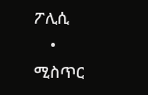ፖሊሲ
    • ሚስጥር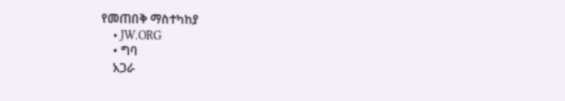የመጠበቅ ማስተካከያ
    • JW.ORG
    • ግባ
    አጋራ